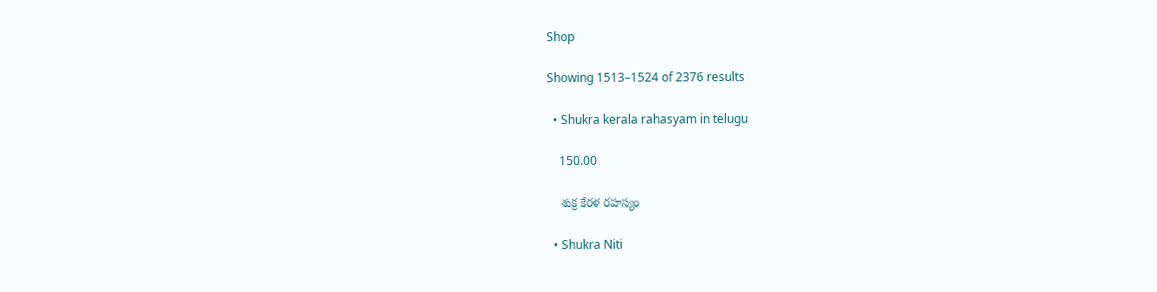Shop

Showing 1513–1524 of 2376 results

  • Shukra kerala rahasyam in telugu

    150.00

    శుక్ర కేరళ రహస్యం

  • Shukra Niti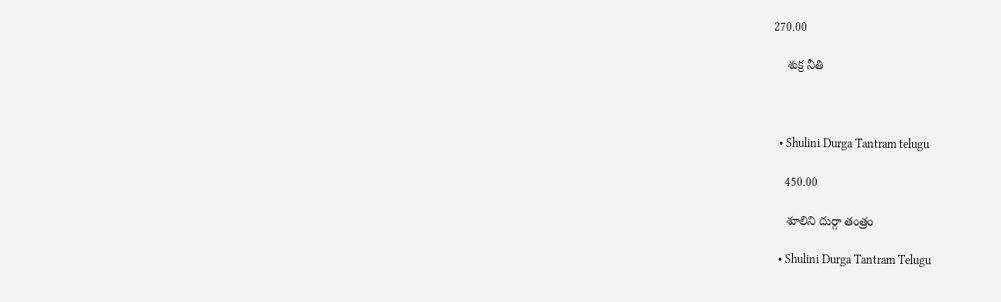270.00

    శుక్ర నీతి



  • Shulini Durga Tantram telugu

    450.00

    శూలిని దుర్గా తంత్రం

  • Shulini Durga Tantram Telugu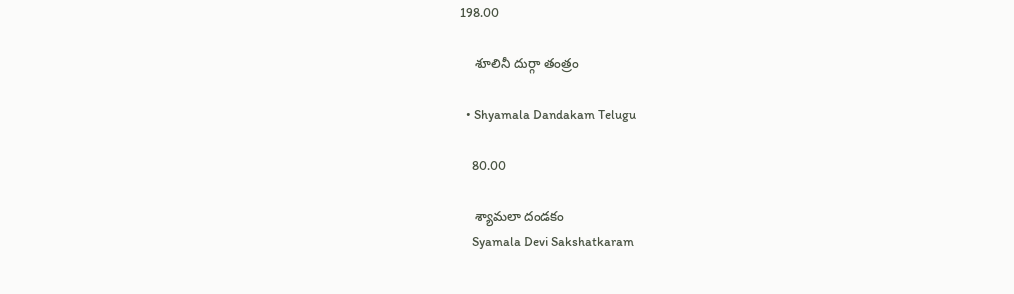198.00

    శూలినీ దుర్గా తంత్రం

  • Shyamala Dandakam Telugu

    80.00

    శ్యామలా దండకం
    Syamala Devi Sakshatkaram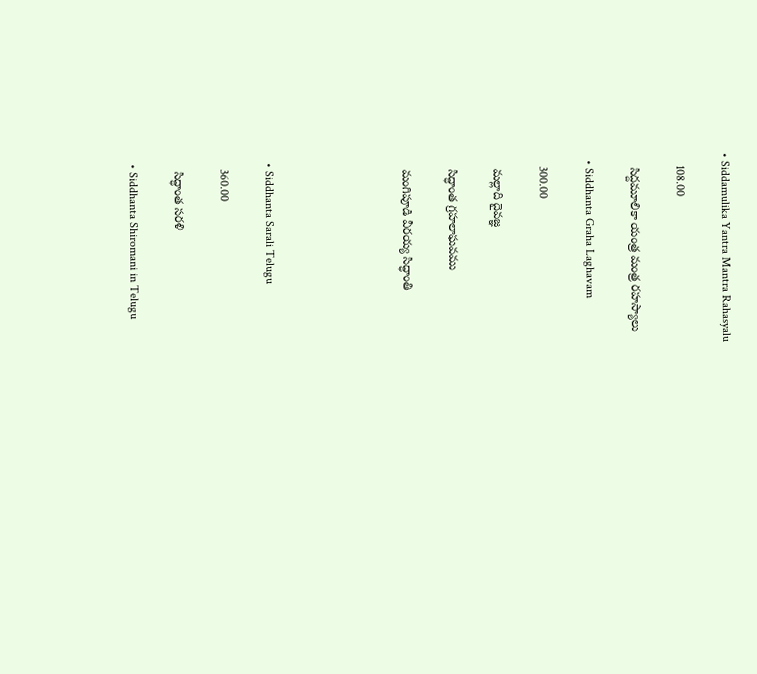• Siddamulika Yantra Mantra Rahasyalu

    108.00

    సిద్దమూలికా యంత్ర మంత్ర రహస్యాలు

  • Siddhanta Graha Laghavam

    300.00

    మల్లాది దైవజ్ఞ

    సిద్ధాంత గ్రహలాఘవము

    మంగిపూడి వీరయ్య సిద్ధాంతి





  • Siddhanta Sarali Telugu

    360.00

    సిద్ధాంత సరళి

  • Siddhanta Shiromani in Telugu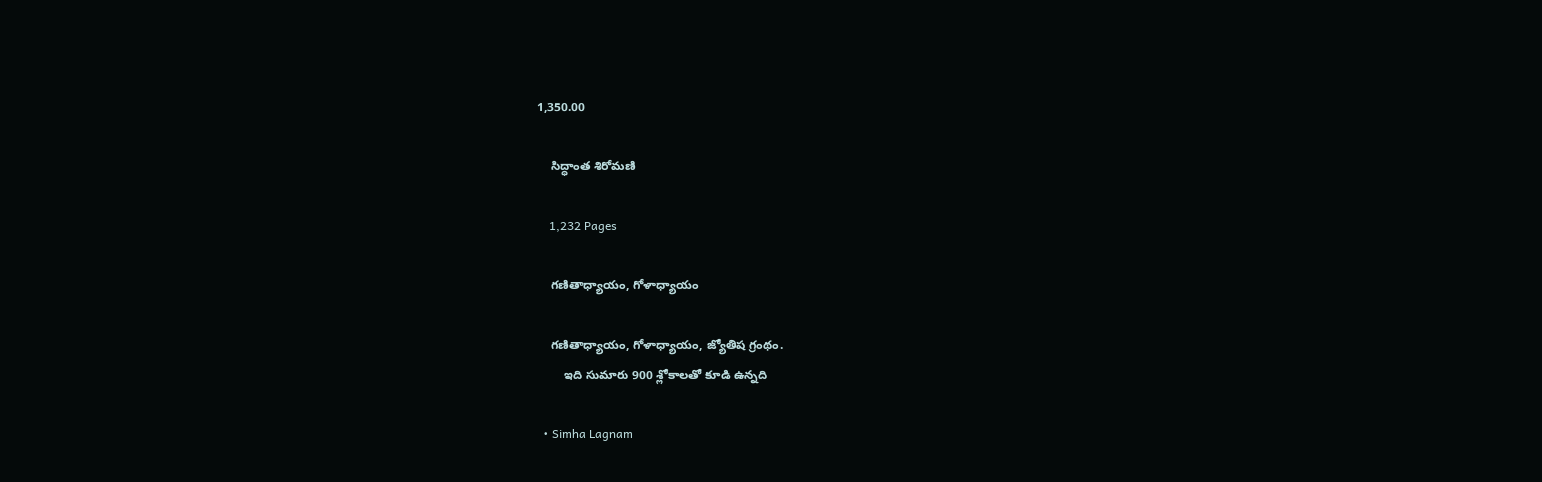1,350.00

    సిద్ధాంత శిరోమణి

    1,232 Pages

    గణితాధ్యాయం, గోళాధ్యాయం

    గణితాధ్యాయం, గోళాధ్యాయం, జ్యోతిష గ్రంథం.
        ఇది సుమారు 900 శ్లోకాలతో కూడి ఉన్నది

  • Simha Lagnam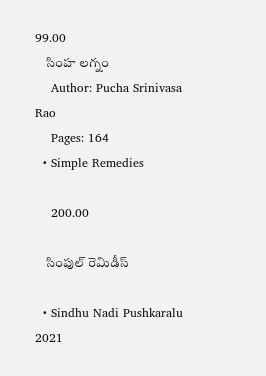99.00
    సింహ లగ్నం
    Author: Pucha Srinivasa Rao
    Pages: 164
  • Simple Remedies

    200.00

    సింపుల్ రెమిడీస్

  • Sindhu Nadi Pushkaralu 2021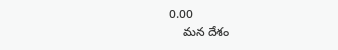0.00
    మన దేశం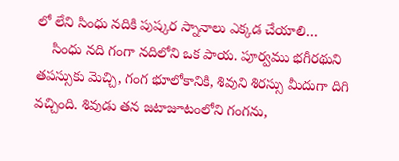లో లేని సింధు నదికి పుష్కర స్నానాలు ఎక్కడ చేయాలి…
    సింధు నది గంగా నదిలోని ఒక పాయ. పూర్వము భగీరథుని తపస్సుకు మెచ్చి, గంగ భూలోకానికి, శివుని శిరస్సు మీదుగా దిగి వచ్చింది. శివుడు తన జటాజూటంలోని గంగను,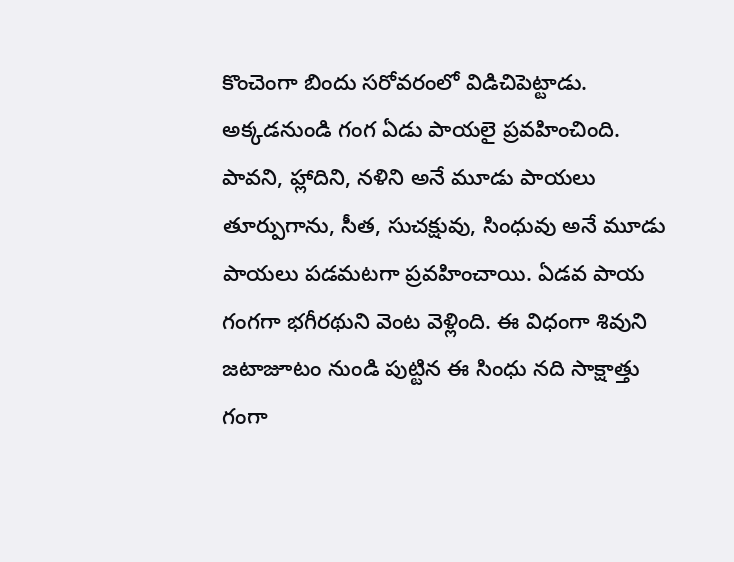కొంచెంగా బిందు సరోవరంలో విడిచిపెట్టాడు. అక్కడనుండి గంగ ఏడు పాయలై ప్రవహించింది. పావని, హ్లాదిని, నళిని అనే మూడు పాయలు తూర్పుగాను, సీత, సుచక్షువు, సింధువు అనే మూడు పాయలు పడమటగా ప్రవహించాయి. ఏడవ పాయ గంగగా భగీరథుని వెంట వెళ్లింది. ఈ విధంగా శివుని జటాజూటం నుండి పుట్టిన ఈ సింధు నది సాక్షాత్తు గంగా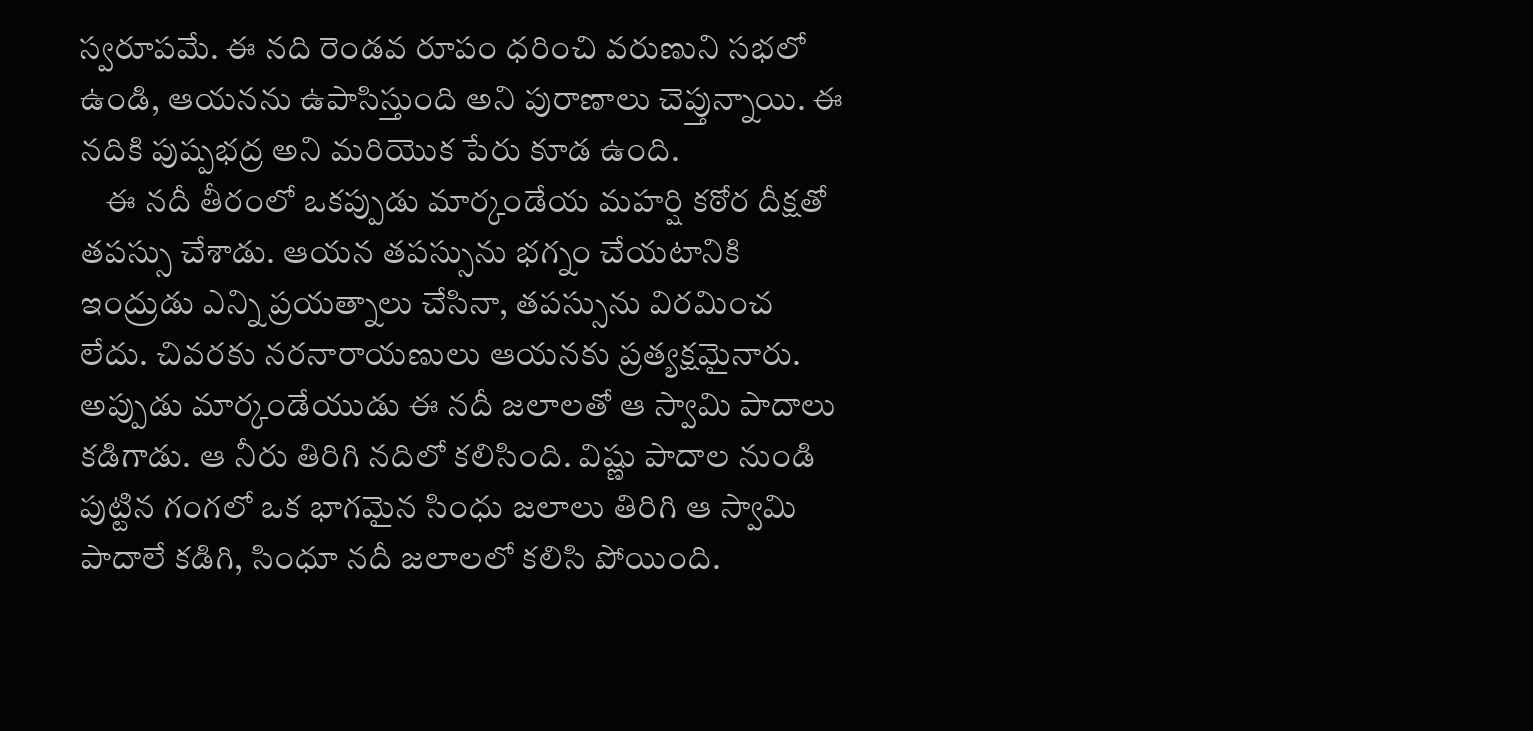స్వరూపమే. ఈ నది రెండవ రూపం ధరించి వరుణుని సభలో ఉండి, ఆయనను ఉపాసిస్తుంది అని పురాణాలు చెప్తున్నాయి. ఈ నదికి పుష్పభద్ర అని మరియొక పేరు కూడ ఉంది.
    ఈ నదీ తీరంలో ఒకప్పుడు మార్కండేయ మహర్షి కఠోర దీక్షతో తపస్సు చేశాడు. ఆయన తపస్సును భగ్నం చేయటానికి ఇంద్రుడు ఎన్ని ప్రయత్నాలు చేసినా, తపస్సును విరమించ లేదు. చివరకు నరనారాయణులు ఆయనకు ప్రత్యక్షమైనారు. అప్పుడు మార్కండేయుడు ఈ నదీ జలాలతో ఆ స్వామి పాదాలు కడిగాడు. ఆ నీరు తిరిగి నదిలో కలిసింది. విష్ణు పాదాల నుండి పుట్టిన గంగలో ఒక భాగమైన సింధు జలాలు తిరిగి ఆ స్వామి పాదాలే కడిగి, సింధూ నదీ జలాలలో కలిసి పోయింది.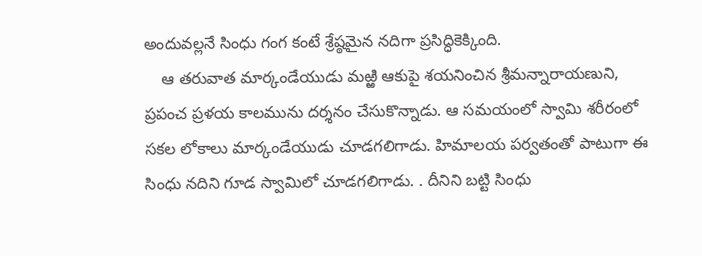అందువల్లనే సింధు గంగ కంటే శ్రేష్ఠమైన నదిగా ప్రసిద్ధికెక్కింది.
    ఆ తరువాత మార్కండేయుడు మఱ్ఱి ఆకుపై శయనించిన శ్రీమన్నారాయణుని, ప్రపంచ ప్రళయ కాలమును దర్శనం చేసుకొన్నాడు. ఆ సమయంలో స్వామి శరీరంలో సకల లోకాలు మార్కండేయుడు చూడగలిగాడు. హిమాలయ పర్వతంతో పాటుగా ఈ సింధు నదిని గూడ స్వామిలో చూడగలిగాడు. . దీనిని బట్టి సింధు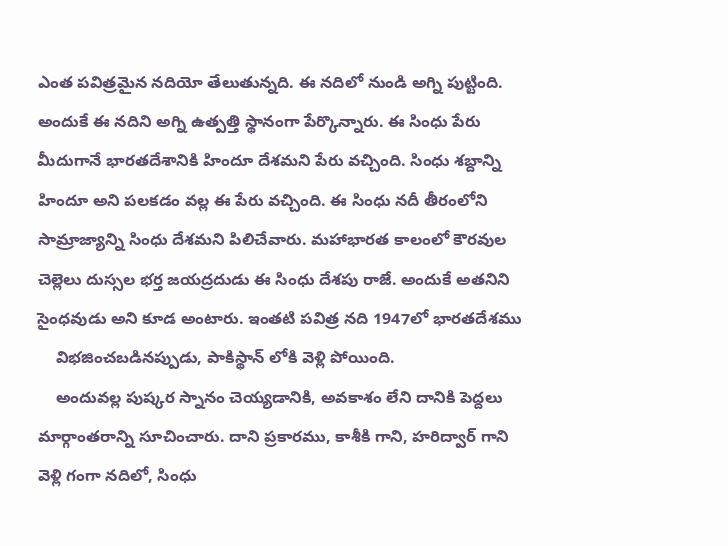ఎంత పవిత్రమైన నదియో తేలుతున్నది. ఈ నదిలో నుండి అగ్ని పుట్టింది. అందుకే ఈ నదిని అగ్ని ఉత్పత్తి స్థానంగా పేర్కొన్నారు. ఈ సింధు పేరు మీదుగానే భారతదేశానికి హిందూ దేశమని పేరు వచ్చింది. సింధు శబ్దాన్ని హిందూ అని పలకడం వల్ల ఈ పేరు వచ్చింది. ఈ సింధు నదీ తీరంలోని సామ్రాజ్యాన్ని సింధు దేశమని పిలిచేవారు. మహాభారత కాలంలో కౌరవుల చెల్లెలు దుస్సల భర్త జయద్రదుడు ఈ సింధు దేశపు రాజే. అందుకే అతనిని సైంధవుడు అని కూడ అంటారు. ఇంతటి పవిత్ర నది 1947లో భారతదేశము
    విభజించబడినప్పుడు, పాకిస్థాన్ లోకి వెళ్లి పోయింది.
    అందువల్ల పుష్కర స్నానం చెయ్యడానికి, అవకాశం లేని దానికి పెద్దలు మార్గాంతరాన్ని సూచించారు. దాని ప్రకారము, కాశీకి గాని, హరిద్వార్ గాని వెళ్లి గంగా నదిలో, సింధు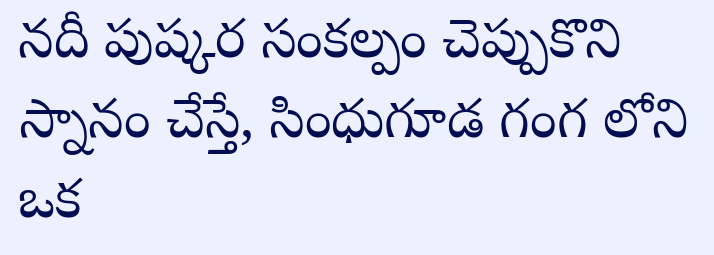నదీ పుష్కర సంకల్పం చెప్పుకొని స్నానం చేస్తే, సింధుగూడ గంగ లోని ఒక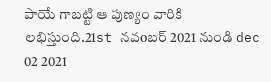పాయే గాబట్టి ఆ పుణ్యం వారికి లభిస్తుంది.21st నవoబర్ 2021 నుండి dec 02 2021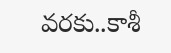వరకు..కాశీ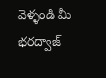వెళ్ళండి మీ భరద్వాజ్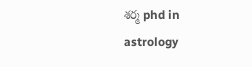శర్మ phd in astrology